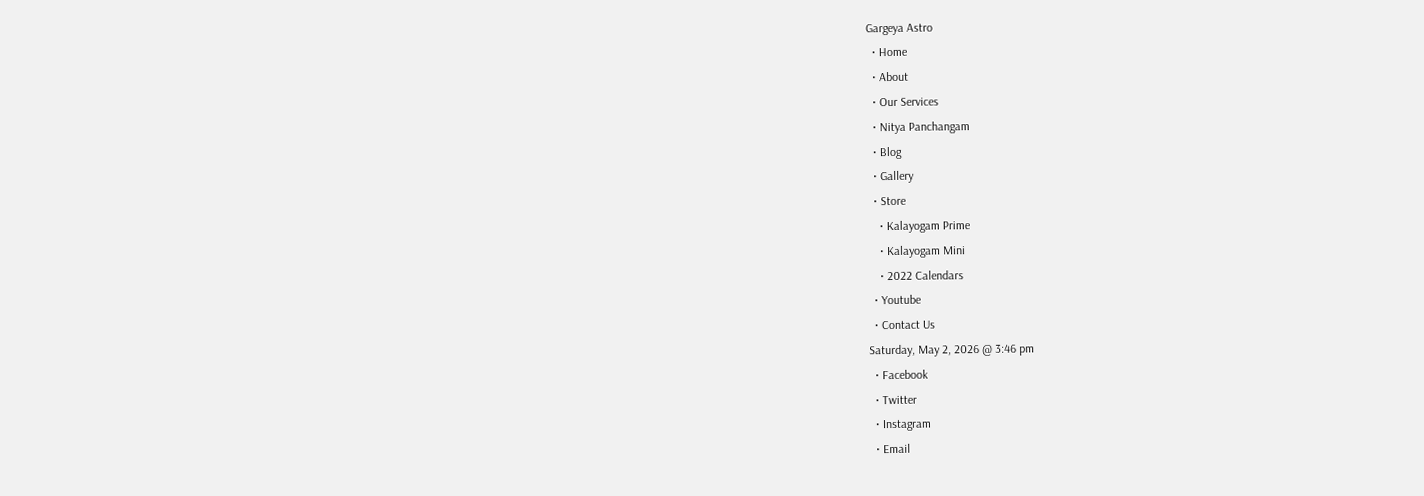Gargeya Astro
  • Home
  • About
  • Our Services
  • Nitya Panchangam
  • Blog
  • Gallery
  • Store
    • Kalayogam Prime
    • Kalayogam Mini
    • 2022 Calendars
  • Youtube
  • Contact Us
Saturday, May 2, 2026 @ 3:46 pm
  • Facebook
  • Twitter
  • Instagram
  • Email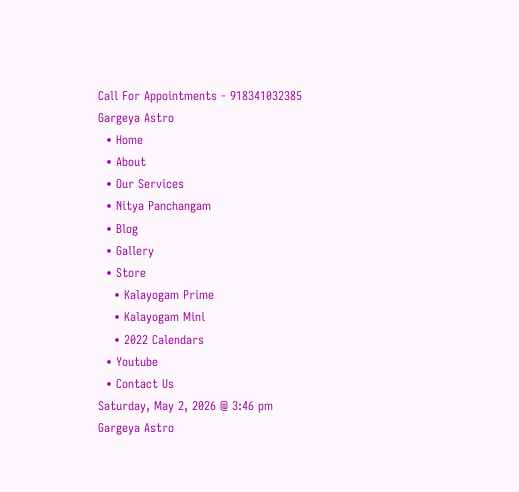Call For Appointments - 918341032385
Gargeya Astro
  • Home
  • About
  • Our Services
  • Nitya Panchangam
  • Blog
  • Gallery
  • Store
    • Kalayogam Prime
    • Kalayogam Mini
    • 2022 Calendars
  • Youtube
  • Contact Us
Saturday, May 2, 2026 @ 3:46 pm
Gargeya Astro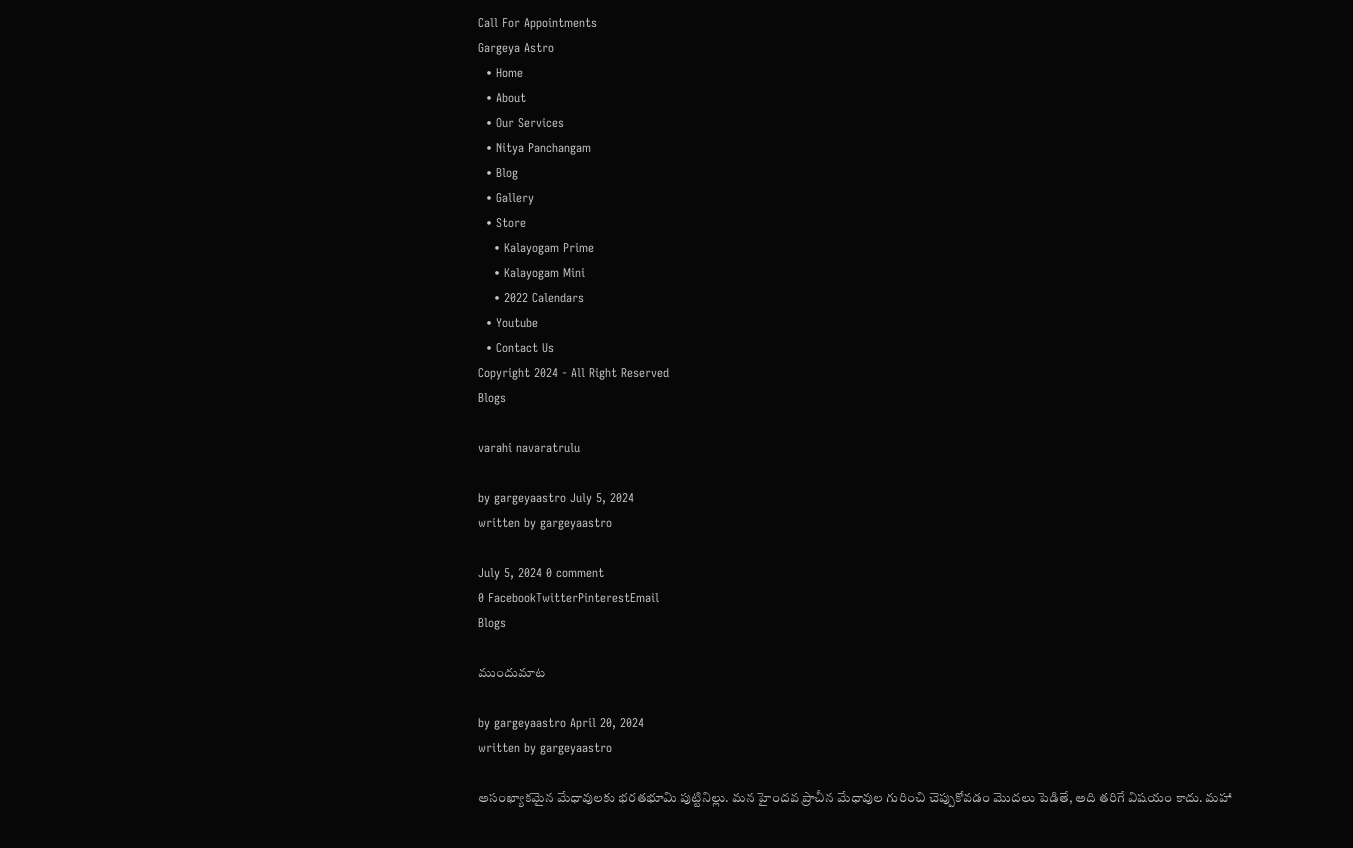Call For Appointments
Gargeya Astro
  • Home
  • About
  • Our Services
  • Nitya Panchangam
  • Blog
  • Gallery
  • Store
    • Kalayogam Prime
    • Kalayogam Mini
    • 2022 Calendars
  • Youtube
  • Contact Us
Copyright 2024 - All Right Reserved
Blogs

varahi navaratrulu

by gargeyaastro July 5, 2024
written by gargeyaastro

July 5, 2024 0 comment
0 FacebookTwitterPinterestEmail
Blogs

ముందుమాట

by gargeyaastro April 20, 2024
written by gargeyaastro

అసంఖ్యాకమైన మేధావులకు భరతభూమి పుట్టినిల్లు. మన హైందవ ప్రాచీన మేధావుల గురించి చెప్పుకోవడం మొదలు పెడితే, అది తరిగే విషయం కాదు. మహా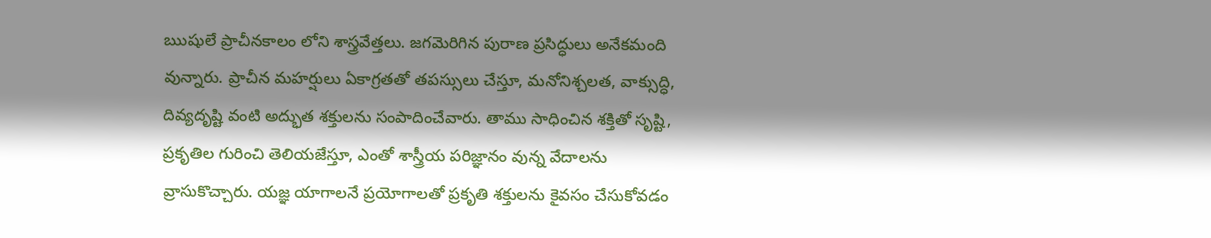ఋషులే ప్రాచీనకాలం లోని శాస్త్రవేత్తలు. జగమెరిగిన పురాణ ప్రసిద్ధులు అనేకమంది వున్నారు. ప్రాచీన మహర్షులు ఏకాగ్రతతో తపస్సులు చేస్తూ, మనోనిశ్చలత, వాక్సుద్ధి, దివ్యదృష్టి వంటి అద్భుత శక్తులను సంపాదించేవారు. తాము సాధించిన శక్తితో సృష్టి, ప్రకృతిల గురించి తెలియజేస్తూ, ఎంతో శాస్త్రీయ పరిజ్ఞానం వున్న వేదాలను వ్రాసుకొచ్చారు. యజ్ఞ యాగాలనే ప్రయోగాలతో ప్రకృతి శక్తులను కైవసం చేసుకోవడం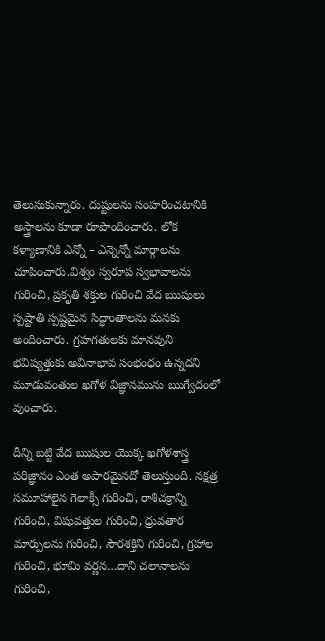తెలుసుకున్నారు. దుష్టులను సంహరించటానికి అస్త్రాలను కూడా రూపొందించారు. లోక కళ్యాణానికి ఎన్నో – ఎన్నెన్నో మార్గాలను చూపించారు.విశ్వం స్వరూప స్వభావాలను గురించి, ప్రకృతి శక్తుల గురించి వేద ఋషులు స్పష్టాతి స్పష్టమైన సిద్ధాంతాలను మనకు అందించారు. గ్రహగతులకు మానవుని భవిష్యత్తుకు అవినాభావ సంభంధం ఉన్నదని మూడువంతుల ఖగోళ విజ్ఞానమును ఋగ్వేదంలో వుంచారు.

దీన్ని బట్టి వేద ఋషుల యొక్క ఖగోళశాస్త్ర పరిజ్ఞానం ఎంత అపారమైనదో తెలుస్తుంది. నక్షత్ర సమూహాలైన గెలాక్సీ గురించి, రాశిచక్రాన్ని గురించి, విషువత్తుల గురించి, ధ్రువతార మార్పులను గురించి, సౌరశక్తిని గురించి, గ్రహాల గురించి, భూమి వర్ణన…దాని చలానాలను గురించి,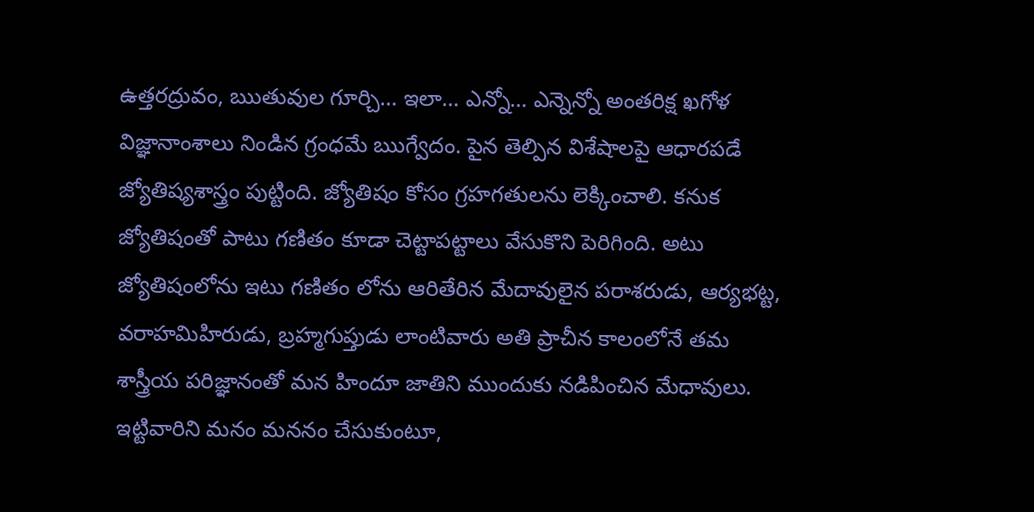ఉత్తరద్రువం, ఋతువుల గూర్చి… ఇలా… ఎన్నో… ఎన్నెన్నో అంతరిక్ష ఖగోళ విజ్ఞానాంశాలు నిండిన గ్రంధమే ఋగ్వేదం. పైన తెల్పిన విశేషాలపై ఆధారపడే జ్యోతిష్యశాస్త్రం పుట్టింది. జ్యోతిషం కోసం గ్రహగతులను లెక్కించాలి. కనుక జ్యోతిషంతో పాటు గణితం కూడా చెట్టాపట్టాలు వేసుకొని పెరిగింది. అటు జ్యోతిషంలోను ఇటు గణితం లోను ఆరితేరిన మేదావులైన పరాశరుడు, ఆర్యభట్ట, వరాహమిహిరుడు, బ్రహ్మగుప్తుడు లాంటివారు అతి ప్రాచీన కాలంలోనే తమ శాస్త్రీయ పరిజ్ఞానంతో మన హిందూ జాతిని ముందుకు నడిపించిన మేధావులు. ఇట్టివారిని మనం మననం చేసుకుంటూ,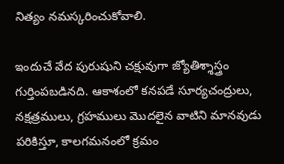నిత్యం నమస్కరించుకోవాలి.

ఇందుచే వేద పురుషుని చక్షువుగా జ్యోతిశ్శాస్త్రం గుర్తింపబడినది. ఆకాశంలో కనపడే సూర్యచంద్రులు, నక్షత్రములు, గ్రహములు మొదలైన వాటిని మానవుడు పరికిస్తూ, కాలగమనంలో క్రమం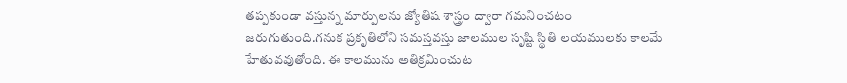తప్పకుండా వస్తున్న మార్పులను జ్యోతిష శాస్త్రం ద్వారా గమనించటం జరుగుతుంది.గనుక ప్రకృతిలోని సమస్తవస్తు జాలముల సృష్టి స్థితి లయములకు కాలమే హేతువవుతోంది. ఈ కాలమును అతిక్రమించుట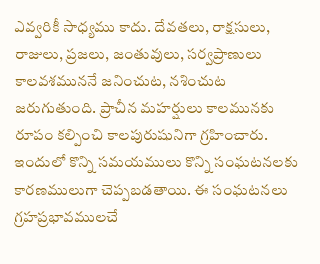ఎవ్వరికీ సాధ్యము కాదు. దేవతలు, రాక్షసులు, రాజులు, ప్రజలు, జంతువులు, సర్వప్రాణులు కాలవశముననే జనించుట, నశించుట జరుగుతుంది. ప్రాచీన మహర్షులు కాలమునకు రూపం కల్పించి కాలపురుషునిగా గ్రహించారు. ఇందులో కొన్ని సమయములు కొన్ని సంఘటనలకు కారణములుగా చెప్పబడతాయి. ఈ సంఘటనలు గ్రహప్రభావములచే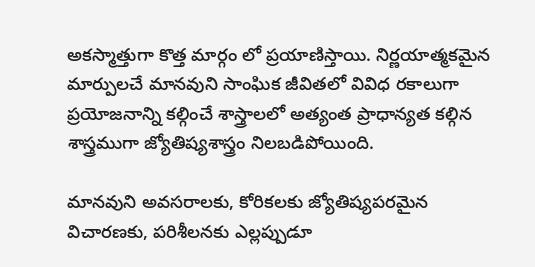అకస్మాత్తుగా కొత్త మార్గం లో ప్రయాణిస్తాయి. నిర్ణయాత్మకమైన మార్పులచే మానవుని సాంఘిక జీవితలో వివిధ రకాలుగా ప్రయోజనాన్ని కల్గించే శాస్త్రాలలో అత్యంత ప్రాధాన్యత కల్గిన శాస్త్రముగా జ్యోతిష్యశాస్త్రం నిలబడిపోయింది.

మానవుని అవసరాలకు, కోరికలకు జ్యోతిష్యపరమైన విచారణకు, పరిశీలనకు ఎల్లప్పుడూ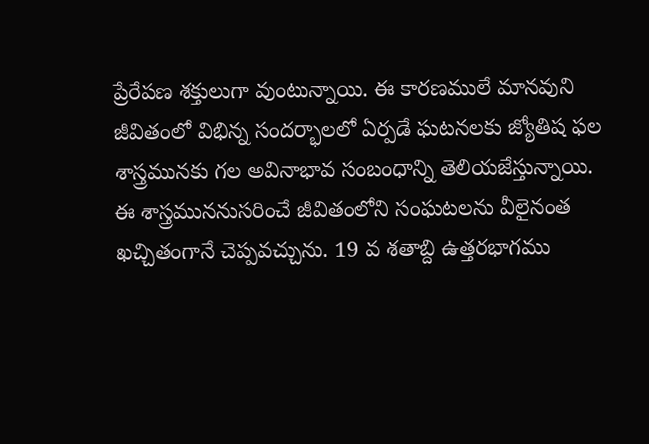ప్రేరేపణ శక్తులుగా వుంటున్నాయి. ఈ కారణములే మానవుని జీవితంలో విభిన్న సందర్భాలలో ఏర్పడే ఘటనలకు జ్యోతిష ఫల శాస్త్రమునకు గల అవినాభావ సంబంధాన్ని తెలియజేస్తున్నాయి. ఈ శాస్త్రముననుసరించే జీవితంలోని సంఘటలను వీలైనంత ఖచ్చితంగానే చెప్పవచ్చును. 19 వ శతాబ్ది ఉత్తరభాగము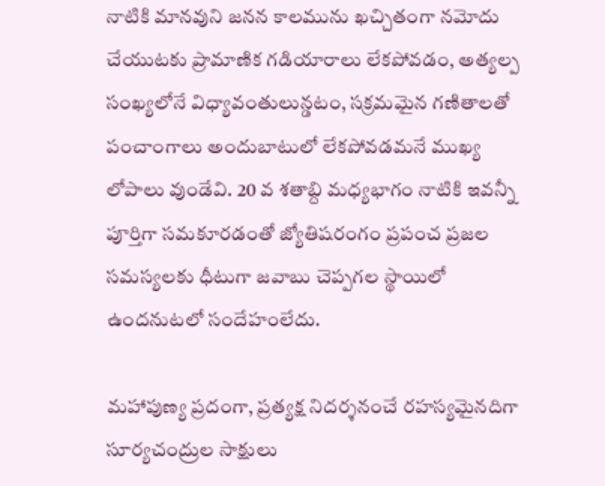నాటికి మానవుని జనన కాలమును ఖచ్చితంగా నమోదు చేయుటకు ప్రామాణిక గడియారాలు లేకపోవడం, అత్యల్ప సంఖ్యలోనే విధ్యావంతులున్డటం, సక్రమమైన గణితాలతో పంచాంగాలు అందుబాటులో లేకపోవడమనే ముఖ్య లోపాలు వుండేవి. 20 వ శతాబ్ది మధ్యభాగం నాటికి ఇవన్నీ పూర్తిగా సమకూరడంతో జ్యోతిషరంగం ప్రపంచ ప్రజల సమస్యలకు ధీటుగా జవాబు చెప్పగల స్థాయిలో ఉందనుటలో సందేహంలేదు.

మహాపుణ్య ప్రదంగా, ప్రత్యక్ష నిదర్శనంచే రహస్యమైనదిగా సూర్యచంద్రుల సాక్షులు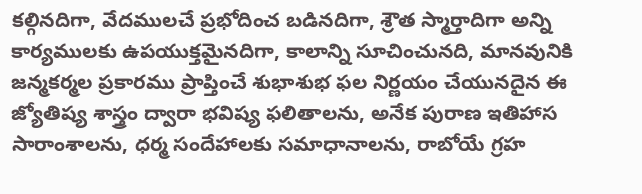కల్గినదిగా, వేదములచే ప్రభోదించ బడినదిగా, శ్రౌత స్మార్తాదిగా అన్ని కార్యములకు ఉపయుక్తమైనదిగా, కాలాన్ని సూచించునది, మానవునికి జన్మకర్మల ప్రకారము ప్రాప్తించే శుభాశుభ ఫల నిర్ణయం చేయునదైన ఈ జ్యోతిష్య శాస్త్రం ద్వారా భవిష్య ఫలితాలను, అనేక పురాణ ఇతిహాస సారాంశాలను, ధర్మ సందేహాలకు సమాధానాలను, రాబోయే గ్రహ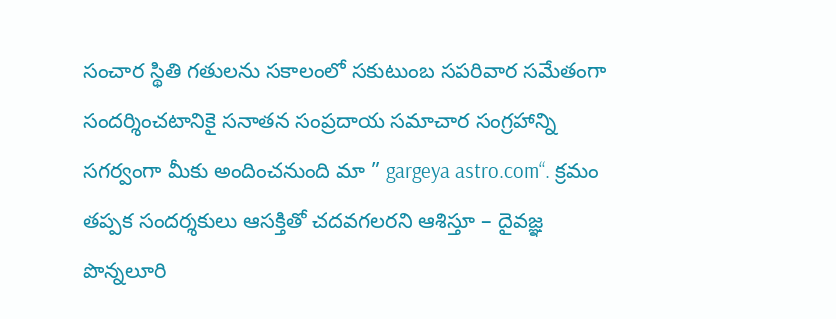సంచార స్థితి గతులను సకాలంలో సకుటుంబ సపరివార సమేతంగా సందర్శించటానికై సనాతన సంప్రదాయ సమాచార సంగ్రహాన్ని సగర్వంగా మీకు అందించనుంది మా ” gargeya astro.com“. క్రమం తప్పక సందర్శకులు ఆసక్తితో చదవగలరని ఆశిస్తూ – దైవజ్ఞ పొన్నలూరి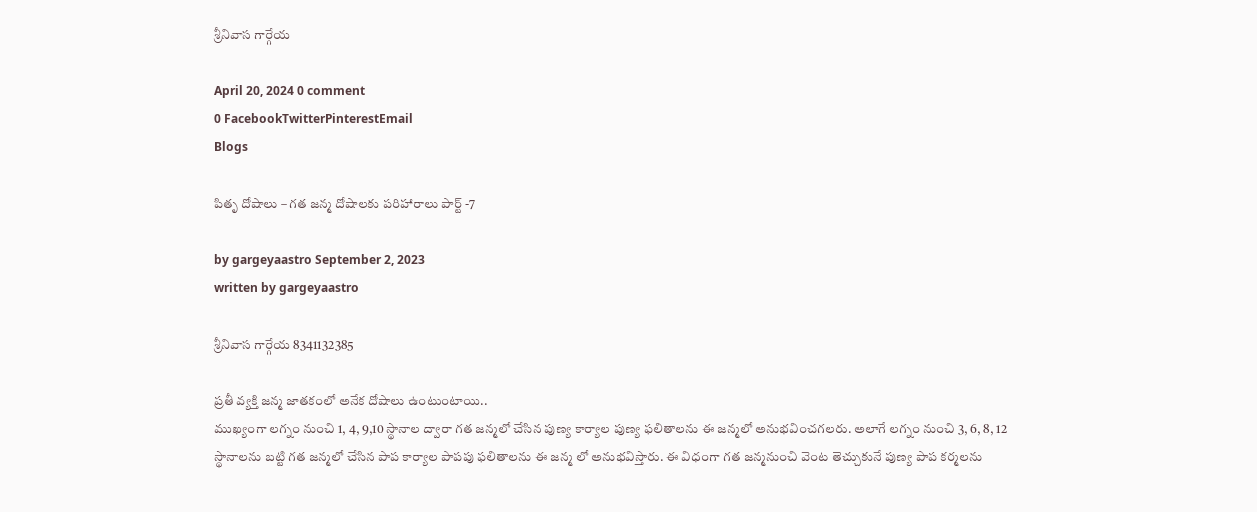శ్రీనివాస గార్గేయ

April 20, 2024 0 comment
0 FacebookTwitterPinterestEmail
Blogs

పితృ దోషాలు – గత జన్మ దోషాలకు పరిహారాలు పార్ట్ -7

by gargeyaastro September 2, 2023
written by gargeyaastro

శ్రీనివాస గార్గేయ 8341132385

ప్రతీ వ్యక్తి జన్మ జాతకంలో అనేక దోషాలు ఉంటుంటాయి..
ముఖ్యంగా లగ్నం నుంచి 1, 4, 9,10 స్థానాల ద్వారా గత జన్మలో చేసిన పుణ్య కార్యాల పుణ్య ఫలితాలను ఈ జన్మలో అనుభవించగలరు. అలాగే లగ్నం నుంచి 3, 6, 8, 12 స్థానాలను బట్టి గత జన్మలో చేసిన పాప కార్యాల పాపపు ఫలితాలను ఈ జన్మ లో అనుభవిస్తారు. ఈ విధంగా గత జన్మనుంచి వెంట తెచ్చుకునే పుణ్య పాప కర్మలను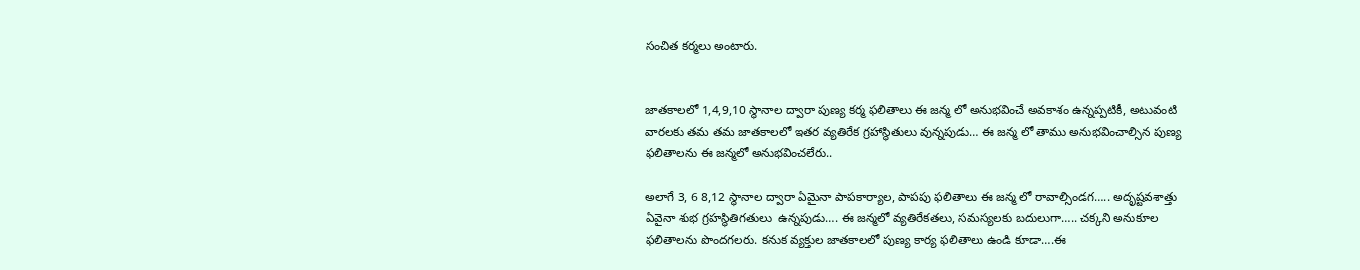సంచిత కర్మలు అంటారు.


జాతకాలలో 1,4,9,10 స్థానాల ద్వారా పుణ్య కర్మ ఫలితాలు ఈ జన్మ లో అనుభవించే అవకాశం ఉన్నప్పటికీ, అటువంటి వారలకు తమ తమ జాతకాలలో ఇతర వ్యతిరేక గ్రహాస్థితులు వున్నపుడు… ఈ జన్మ లో తాము అనుభవించాల్సిన పుణ్య ఫలితాలను ఈ జన్మలో అనుభవించలేరు..

అలాగే 3, 6 8,12 స్థానాల ద్వారా ఏమైనా పాపకార్యాల, పాపపు ఫలితాలు ఈ జన్మ లో రావాల్సిండగ….. అదృష్టవశాత్తు ఏవైనా శుభ గ్రహస్థితిగతులు  ఉన్నపుడు…. ఈ జన్మలో వ్యతిరేకతలు, సమస్యలకు బదులుగా….. చక్కని అనుకూల ఫలితాలను పొందగలరు. కనుక వ్యక్తుల జాతకాలలో పుణ్య కార్య ఫలితాలు ఉండి కూడా….ఈ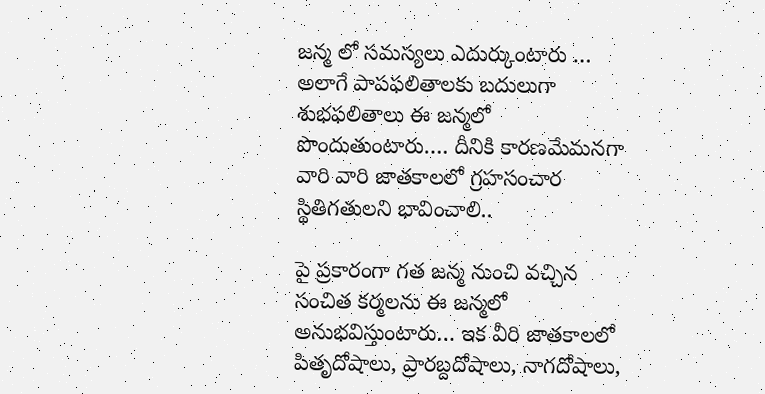జన్మ లో సమస్యలు ఎదుర్కుంటారు … అలాగే పాపఫలితాలకు బదులుగా శుభఫలితాలు ఈ జన్మలో పొందుతుంటారు…. దీనికి కారణమేమనగా వారి వారి జాతకాలలో గ్రహసంచార స్థితిగతులని భావించాలి..

పై ప్రకారంగా గత జన్మ నుంచి వచ్చిన సంచిత కర్మలను ఈ జన్మలో అనుభవిస్తుంటారు… ఇక వీరి జాతకాలలో పితృదోషాలు, ప్రారబ్దదోషాలు, నాగదోషాలు,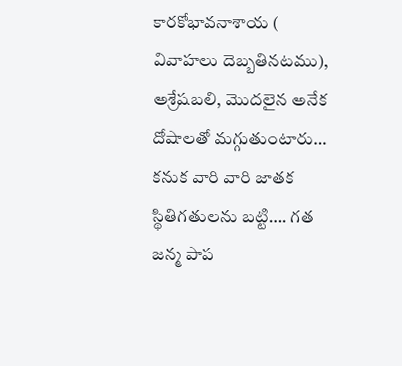కారకోభావనాశాయ ( వివాహలు దెబ్బతినటము), అశ్రేషబలి, మొదలైన అనేక దోషాలతో మగ్గుతుంటారు… కనుక వారి వారి జాతక స్థితిగతులను బట్టి…. గత జన్మ పాప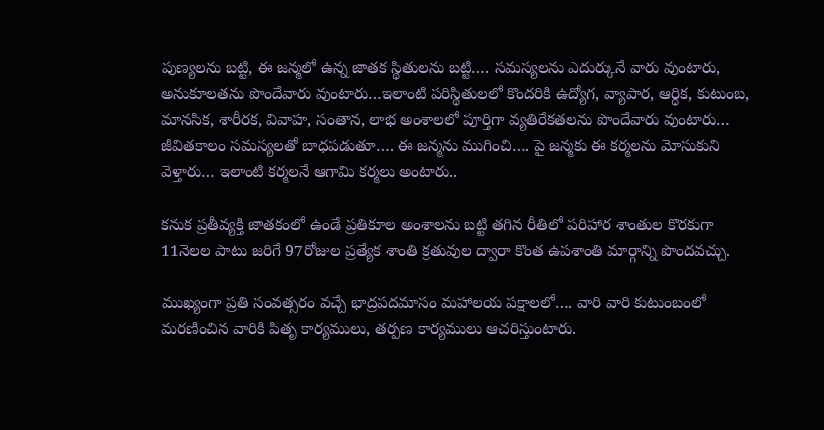పుణ్యలను బట్టి, ఈ జన్మలో ఉన్న జాతక స్థితులను బట్టి…. సమస్యలను ఎదుర్కునే వారు వుంటారు, అనుకూలతను పొందేవారు వుంటారు…ఇలాంటి పరిస్థితులలో కొందరికి ఉద్యోగ, వ్యాపార, ఆర్ధిక, కుటుంబ, మానసిక, శారీరక, వివాహ, సంతాన, లాభ అంశాలలో పూర్తిగా వ్యతిరేకతలను పొందేవారు వుంటారు… జీవితకాలం సమస్యలతో బాధపడుతూ…. ఈ జన్మను ముగించి…. పై జన్మకు ఈ కర్మలను మోసుకుని వెళ్తారు… ఇలాంటి కర్మలనే ఆగామి కర్మలు అంటారు..

కనుక ప్రతీవ్యక్తి జాతకంలో ఉండే ప్రతికూల అంశాలను బట్టి తగిన రీతిలో పరిహార శాంతుల కొరకుగా 11నెలల పాటు జరిగే 97రోజుల ప్రత్యేక శాంతి క్రతువుల ద్వారా కొంత ఉపశాంతి మార్గాన్ని పొందవచ్చు.

ముఖ్యంగా ప్రతి సంవత్సరం వచ్చే భాద్రపదమాసం మహాలయ పక్షాలలో…. వారి వారి కుటుంబంలో మరణించిన వారికి పితృ కార్యములు, తర్పణ కార్యములు ఆచరిస్తుంటారు.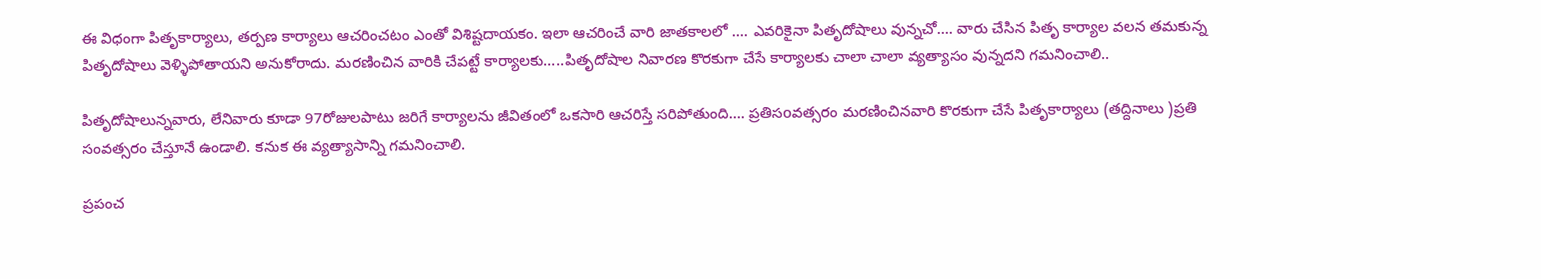ఈ విధంగా పితృకార్యాలు, తర్పణ కార్యాలు ఆచరించటం ఎంతో విశిష్టదాయకం. ఇలా ఆచరించే వారి జాతకాలలో …. ఎవరికైనా పితృదోషాలు వున్నచో…. వారు చేసిన పితృ కార్యాల వలన తమకున్న పితృదోషాలు వెళ్ళిపోతాయని అనుకోరాదు. మరణించిన వారికి చేపట్టే కార్యాలకు…..పితృదోషాల నివారణ కొరకుగా చేసే కార్యాలకు చాలా చాలా వ్యత్యాసం వున్నదని గమనించాలి..

పితృదోషాలున్నవారు, లేనివారు కూడా 97రోజులపాటు జరిగే కార్యాలను జీవితంలో ఒకసారి ఆచరిస్తే సరిపోతుంది…. ప్రతిసoవత్సరం మరణించినవారి కొరకుగా చేసే పితృకార్యాలు (తద్దినాలు )ప్రతి సంవత్సరం చేస్తూనే ఉండాలి. కనుక ఈ వ్యత్యాసాన్ని గమనించాలి.

ప్రపంచ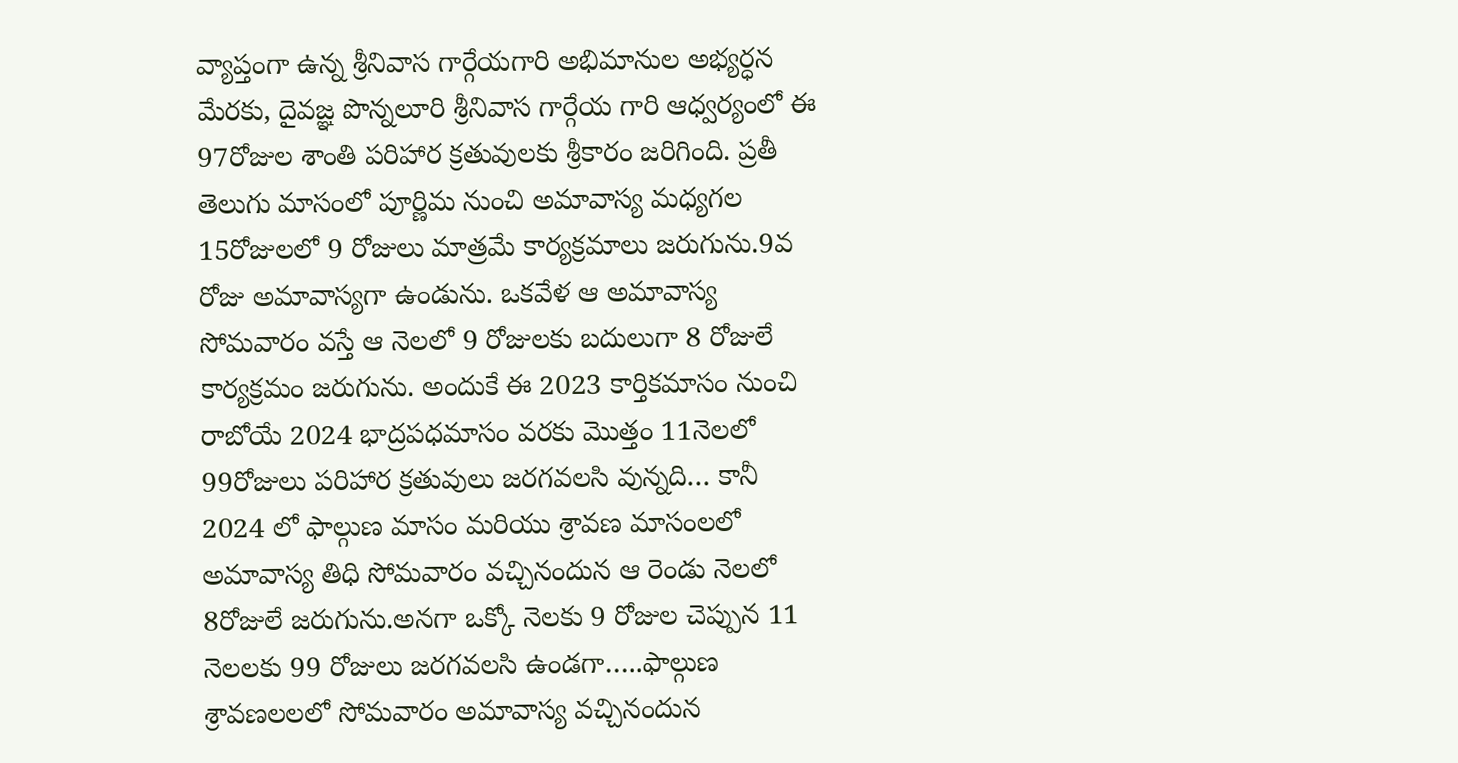వ్యాప్తంగా ఉన్న శ్రీనివాస గార్గేయగారి అభిమానుల అభ్యర్ధన మేరకు, దైవజ్ఞ పొన్నలూరి శ్రీనివాస గార్గేయ గారి ఆధ్వర్యంలో ఈ 97రోజుల శాంతి పరిహార క్రతువులకు శ్రీకారం జరిగింది. ప్రతీ తెలుగు మాసంలో పూర్ణిమ నుంచి అమావాస్య మధ్యగల 15రోజులలో 9 రోజులు మాత్రమే కార్యక్రమాలు జరుగును.9వ రోజు అమావాస్యగా ఉండును. ఒకవేళ ఆ అమావాస్య సోమవారం వస్తే ఆ నెలలో 9 రోజులకు బదులుగా 8 రోజులే కార్యక్రమం జరుగును. అందుకే ఈ 2023 కార్తికమాసం నుంచి రాబోయే 2024 భాద్రపధమాసం వరకు మొత్తం 11నెలలో 99రోజులు పరిహార క్రతువులు జరగవలసి వున్నది… కానీ 2024 లో ఫాల్గుణ మాసం మరియు శ్రావణ మాసంలలో అమావాస్య తిధి సోమవారం వచ్చినందున ఆ రెండు నెలలో 8రోజులే జరుగును.అనగా ఒక్కో నెలకు 9 రోజుల చెప్పున 11 నెలలకు 99 రోజులు జరగవలసి ఉండగా…..ఫాల్గుణ  శ్రావణలలలో సోమవారం అమావాస్య వచ్చినందున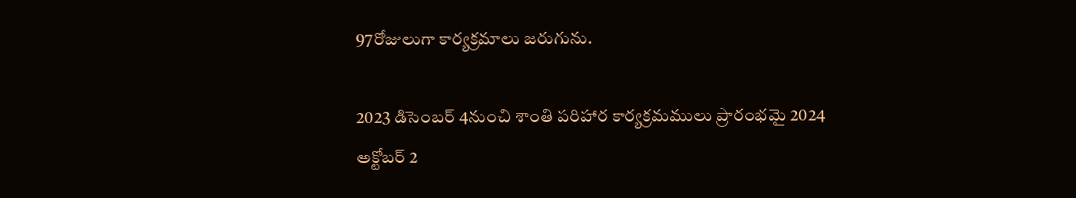97రోజులుగా కార్యక్రమాలు జరుగును.

2023 డిసెంబర్ 4నుంచి శాంతి పరిహార కార్యక్రమములు ప్రారంభమై 2024 అక్టోబర్ 2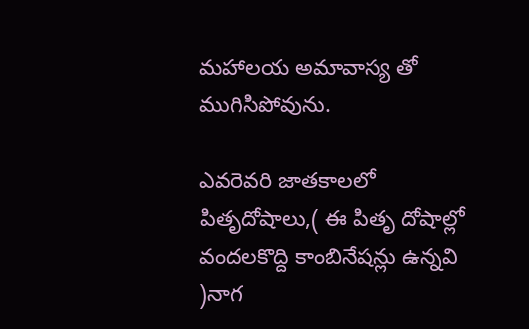మహాలయ అమావాస్య తో ముగిసిపోవును.

ఎవరెవరి జాతకాలలో పితృదోషాలు,( ఈ పితృ దోషాల్లో వందలకొద్ది కాంబినేషన్లు ఉన్నవి )నాగ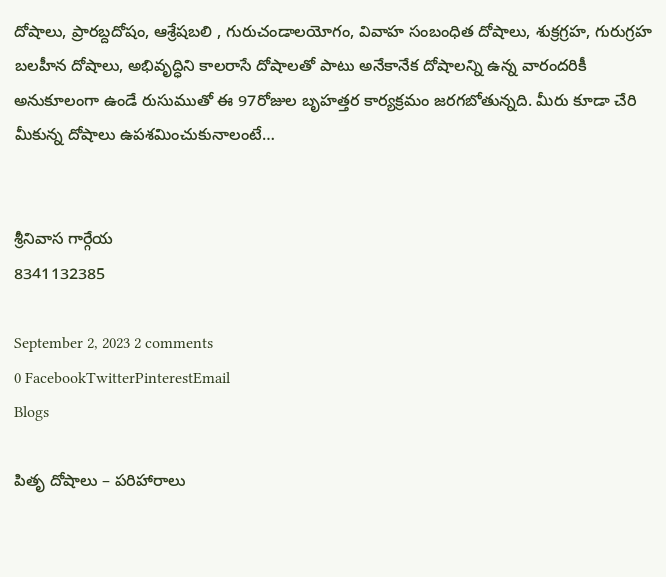దోషాలు, ప్రారబ్దదోషం, ఆశ్రేషబలి , గురుచండాలయోగం, వివాహ సంబంధిత దోషాలు, శుక్రగ్రహ, గురుగ్రహ బలహీన దోషాలు, అభివృద్ధిని కాలరాసే దోషాలతో పాటు అనేకానేక దోషాలన్ని ఉన్న వారందరికీ అనుకూలంగా ఉండే రుసుముతో ఈ 97రోజుల బృహత్తర కార్యక్రమం జరగబోతున్నది. మీరు కూడా చేరి మీకున్న దోషాలు ఉపశమించుకునాలంటే…


శ్రీనివాస గార్గేయ
8341132385

September 2, 2023 2 comments
0 FacebookTwitterPinterestEmail
Blogs

పితృ దోషాలు – పరిహారాలు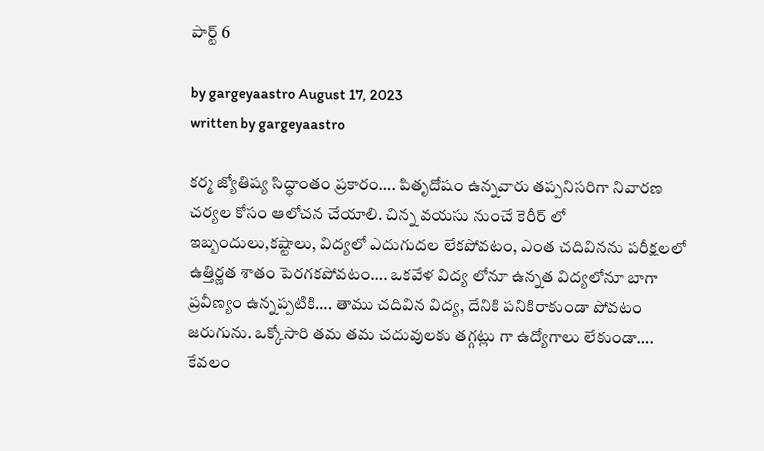పార్ట్ 6

by gargeyaastro August 17, 2023
written by gargeyaastro

కర్మ జ్యోతిష్య సిద్ధాంతం ప్రకారం…. పితృదోషం ఉన్నవారు తప్పనిసరిగా నివారణ చర్యల కోసం ఆలోచన చేయాలి. చిన్న వయసు నుంచే కెరీర్ లో ఇబ్బందులు,కష్టాలు, విద్యలో ఎదుగుదల లేకపోవటం, ఎంత చదివినను పరీక్షలలో ఉత్తిర్ణత శాతం పెరగకపోవటం…. ఒకవేళ విద్య లోనూ ఉన్నత విద్యలోనూ బాగా ప్రవీణ్యం ఉన్నప్పటికి…. తాము చదివిన విద్య, దేనికి పనికిరాకుండా పోవటం జరుగును. ఒక్కోసారి తమ తమ చదువులకు తగ్గట్లు గా ఉద్యోగాలు లేకుండా…. కేవలం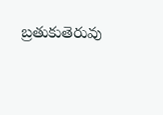బ్రతుకుతెరువు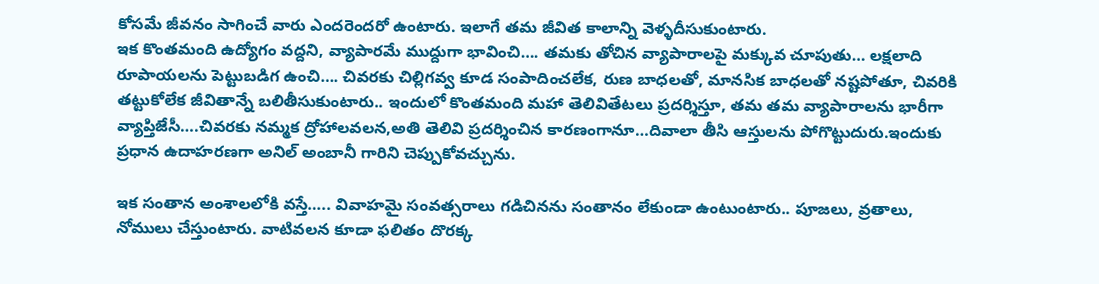కోసమే జీవనం సాగించే వారు ఎందరెందరో ఉంటారు. ఇలాగే తమ జీవిత కాలాన్ని వెళ్ళదీసుకుంటారు.
ఇక కొంతమంది ఉద్యోగం వద్దని, వ్యాపారమే ముద్దుగా భావించి…. తమకు తోచిన వ్యాపారాలపై మక్కువ చూపుతు… లక్షలాది రూపాయలను పెట్టుబడిగ ఉంచి…. చివరకు చిల్లిగవ్వ కూడ సంపాదించలేక, రుణ బాధలతో, మానసిక బాధలతో నష్టపోతూ, చివరికి తట్టుకోలేక జీవితాన్నే బలితీసుకుంటారు.. ఇందులో కొంతమంది మహా తెలివితేటలు ప్రదర్శిస్తూ, తమ తమ వ్యాపారాలను భారీగా వ్యాప్తిజేసీ….చివరకు నమ్మక ద్రోహాలవలన,అతి తెలివి ప్రదర్శించిన కారణంగానూ…దివాలా తీసి ఆస్తులను పోగొట్టుదురు.ఇందుకు ప్రధాన ఉదాహరణగా అనిల్ అంబానీ గారిని చెప్పుకోవచ్చును.

ఇక సంతాన అంశాలలోకి వస్తే….. వివాహమై సంవత్సరాలు గడిచినను సంతానం లేకుండా ఉంటుంటారు.. పూజలు, వ్రతాలు, నోములు చేస్తుంటారు. వాటివలన కూడా ఫలితం దొరక్క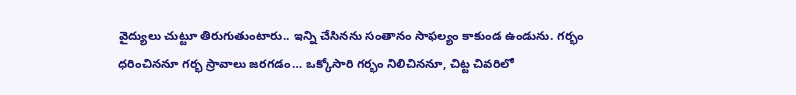వైద్యులు చుట్టూ తిరుగుతుంటారు.. ఇన్ని చేసినను సంతానం సాఫల్యం కాకుండ ఉండును. గర్భం ధరించిననూ గర్భ స్రావాలు జరగడం… ఒక్కోసారి గర్భం నిలిచిననూ, చిట్ట చివరిలో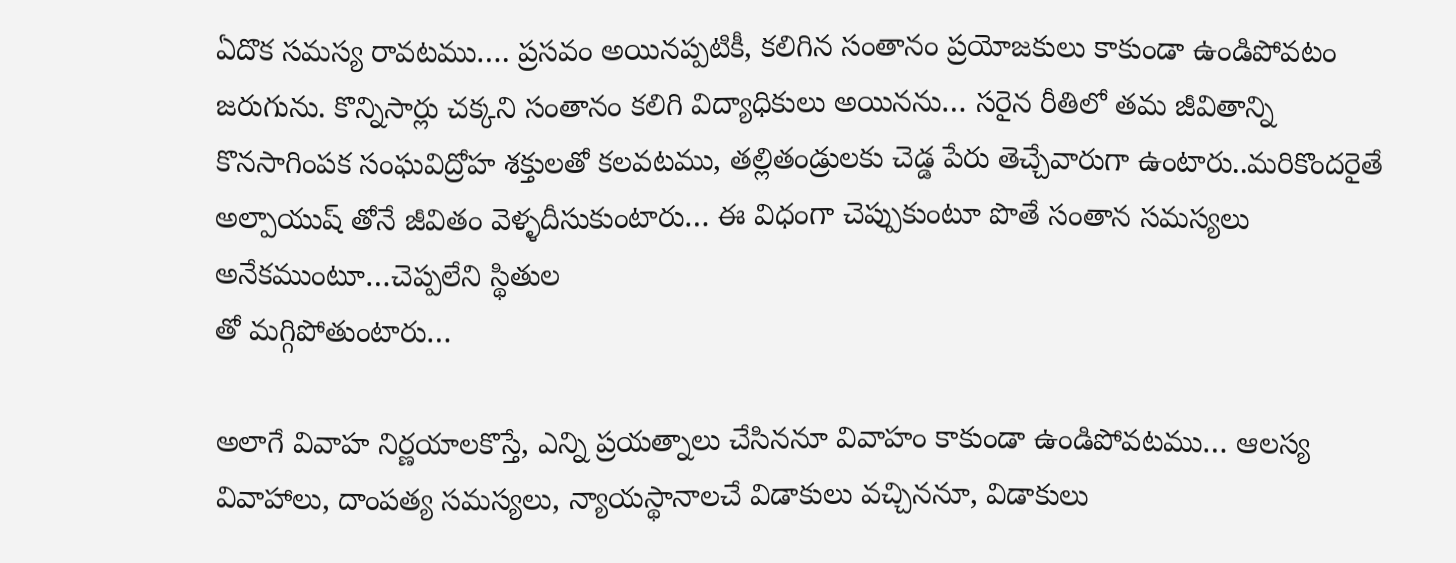ఏదొక సమస్య రావటము…. ప్రసవం అయినప్పటికీ, కలిగిన సంతానం ప్రయోజకులు కాకుండా ఉండిపోవటం జరుగును. కొన్నిసార్లు చక్కని సంతానం కలిగి విద్యాధికులు అయినను… సరైన రీతిలో తమ జీవితాన్ని కొనసాగింపక సంఘవిద్రోహ శక్తులతో కలవటము, తల్లితండ్రులకు చెడ్డ పేరు తెచ్చేవారుగా ఉంటారు..మరికొందరైతే అల్పాయుష్ తోనే జీవితం వెళ్ళదీసుకుంటారు… ఈ విధంగా చెప్పుకుంటూ పొతే సంతాన సమస్యలు అనేకముంటూ…చెప్పలేని స్థితుల
తో మగ్గిపోతుంటారు…

అలాగే వివాహ నిర్ణయాలకొస్తే, ఎన్ని ప్రయత్నాలు చేసిననూ వివాహం కాకుండా ఉండిపోవటము… ఆలస్య వివాహాలు, దాంపత్య సమస్యలు, న్యాయస్థానాలచే విడాకులు వచ్చిననూ, విడాకులు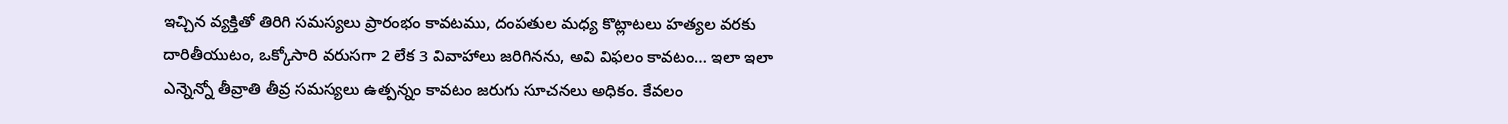ఇచ్చిన వ్యక్తితో తిరిగి సమస్యలు ప్రారంభం కావటము, దంపతుల మధ్య కొట్లాటలు హత్యల వరకు దారితీయుటం, ఒక్కోసారి వరుసగా 2 లేక 3 వివాహాలు జరిగినను, అవి విఫలం కావటం… ఇలా ఇలా ఎన్నెన్నో తీవ్రాతి తీవ్ర సమస్యలు ఉత్పన్నం కావటం జరుగు సూచనలు అధికం. కేవలం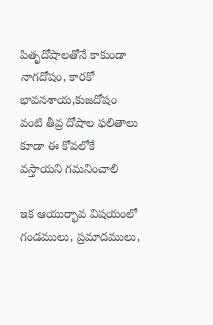పితృదోషాలతోనే కాకుండా నాగదోషం, కారకో భావనశాయ,కుజదోషం వంటి తీవ్ర దోషాల ఫలితాలు కూడా ఈ కోవలోకే వస్తాయని గమనించాలి

ఇక ఆయుర్భావ విషయంలో గండములు, ప్రమాదములు,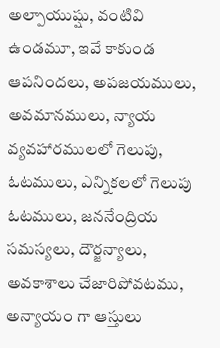అల్పాయుష్షు, వంటివి ఉండమూ, ఇవే కాకుండ ఆపనిందలు, అపజయములు, అవమానములు, న్యాయ వ్యవహారములలో గెలుపు, ఓటములు, ఎన్నికలలో గెలుపు ఓటములు, జననేంద్రియ సమస్యలు, దౌర్జన్యాలు, అవకాశాలు చేజారిపోవటము, అన్యాయం గా ఆస్తులు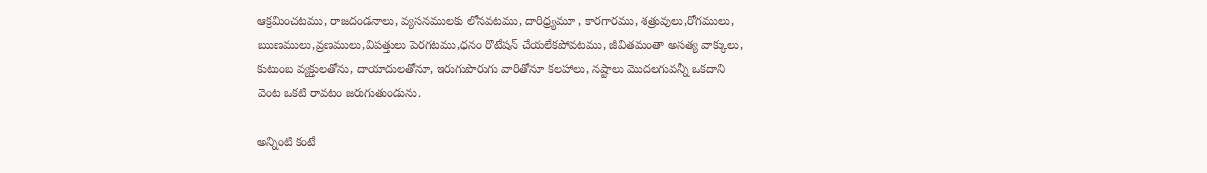ఆక్రమించటము, రాజదండనాలు, వ్యసనములకు లోనవటము, దారిధ్ర్యమూ , కారగారము, శత్రువులు,రోగములు, ఋణములు,వ్రణములు,విపత్తులు పెరగటము,ధనం రొటేషన్ చేయలేకపోవటము, జీవితమంతా అసత్య వాక్కులు, కుటుంబ వ్యక్తులతోను, దాయాదులతోనూ, ఇరుగుపొరుగు వారితోనూ కలహాలు, నష్టాలు మొదలగువన్నీ ఒకదాని వెంట ఒకటి రావటం జరుగుతుండును.

అన్నింటి కంటే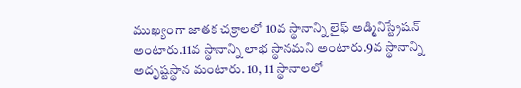ముఖ్యంగా జాతక చక్రాలలో 10వ స్థానాన్ని లైఫ్ అడ్మినిస్ట్రేషన్ అంటారు.11వ స్థానాన్ని లాభ స్థానమని అంటారు.9వ స్థానాన్ని అదృష్టస్థాన మంటారు. 10, 11 స్థానాలలో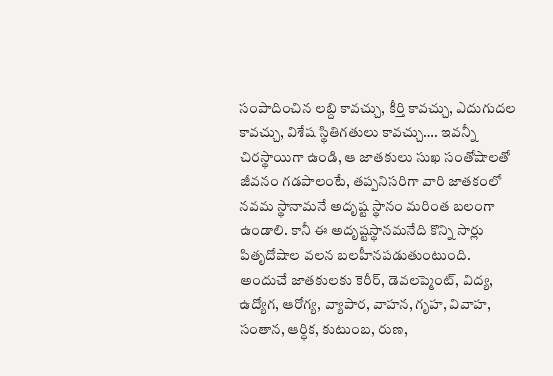సంపాదించిన లబ్ది కావచ్చు, కీర్తి కావచ్చు, ఎదుగుదల కావచ్చు, విశేష స్థితిగతులు కావచ్చు…. ఇవన్నీ చిరస్థాయిగా ఉండి, ఆ జాతకులు సుఖ సంతోషాలతో జీవనం గడపాలంటే, తప్పనిసరిగా వారి జాతకంలో నవమ స్థానామనే అదృష్ట స్థానం మరింత బలంగా ఉండాలి. కానీ ఈ అదృష్టస్థానమనేది కొన్ని సార్లు పితృదోషాల వలన బలహీనపడుతుంటుంది. అందుచే జాతకులకు కెరీర్, డెవలప్మెంట్, విద్య, ఉద్యోగ, ఆరోగ్య, వ్యాపార, వాహన, గృహ, వివాహ, సంతాన, ఆర్ధిక, కుటుంబ, రుణ,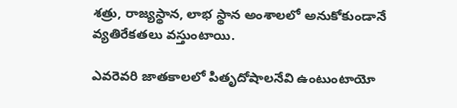శత్రు, రాజ్యస్థాన, లాభ స్థాన అంశాలలో అనుకోకుండానే వ్యతిరేకతలు వస్తుంటాయి.

ఎవరెవరి జాతకాలలో పితృదోషాలనేవి ఉంటుంటాయో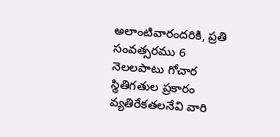అలాంటివారందరికి, ప్రతి సంవత్సరము 6 నెలలపాటు గోచార స్థితిగతుల ప్రకారం వ్యతిరేకతలనేవి వారి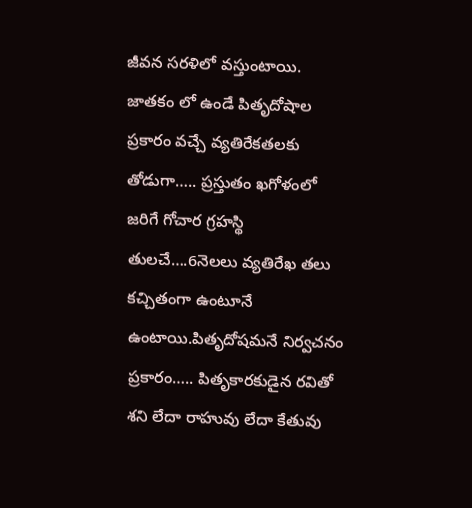జీవన సరళిలో వస్తుంటాయి. జాతకం లో ఉండే పితృదోషాల ప్రకారం వచ్చే వ్యతిరేకతలకు తోడుగా….. ప్రస్తుతం ఖగోళంలో జరిగే గోచార గ్రహస్థి తులచే….6నెలలు వ్యతిరేఖ తలు కచ్చితంగా ఉంటూనే ఉంటాయి.పితృదోషమనే నిర్వచనం ప్రకారం….. పితృకారకుడైన రవితో శని లేదా రాహువు లేదా కేతువు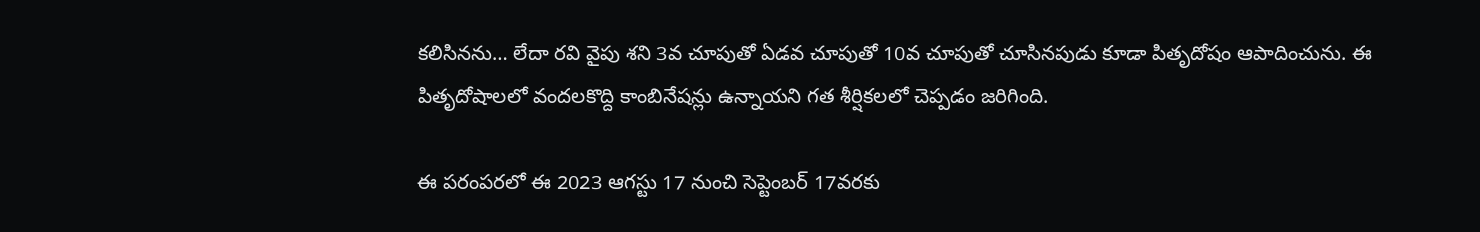కలిసినను… లేదా రవి వైపు శని 3వ చూపుతో ఏడవ చూపుతో 10వ చూపుతో చూసినపుడు కూడా పితృదోషం ఆపాదించును. ఈ పితృదోషాలలో వందలకొద్ది కాంబినేషన్లు ఉన్నాయని గత శీర్షికలలో చెప్పడం జరిగింది.

ఈ పరంపరలో ఈ 2023 ఆగస్టు 17 నుంచి సెప్టెంబర్ 17వరకు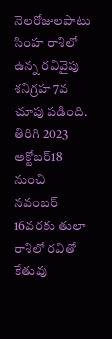నెలరోజులపాటు సింహ రాశిలో ఉన్న రవివైపు శనిగ్రహ 7వ చూపు పడింది. తిరిగి 2023 అక్టోబర్18 నుంచి నవంబర్ 16వరకు తులా రాశిలో రవితో కేతువు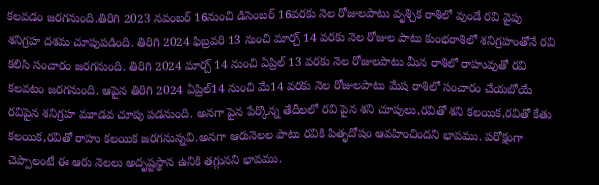కలవడం జరగనుంది.తిరిగి 2023 నవంబర్ 16నుంచి డిసెంబర్ 16వరకు నెల రోజులపాటు వృశ్చిక రాశిలో వుండే రవి వైపు శనిగ్రహ దశమ చూపుపడింది. తిరిగి 2024 ఫిబ్రవరి 13 నుంచి మార్చ్ 14 వరకు నెల రోజుల పాటు కుంభరాశిలో శనిగ్రహంతోనే రవి కలిసి సంచారం జరగనుంది. తిరిగి 2024 మార్చ్ 14 నుంచి ఏప్రిల్ 13 వరకు నెల రోజులపాటు మీన రాశిలో రాహువుతో రవి కలవటం జరగనుంది. ఆపైన తిరిగి 2024 ఏప్రిల్14 నుంచి మే14 వరకు నెల రోజులపాటు మేష రాశిలో సంచారం చేయబోయే రవిపైన శనిగ్రహ మూడవ చూపు పడనుంది. అనగా పైన పేర్కొన్న తేదీలలో రవి పైన శని చూపులు,రవితో శని కలయిక,రవితో కేతు కలయిక,రవితో రాహు కలయిక జరగనున్నవి.అనగా ఆరునెలల పాటు రవికి పితృదోషం ఆవహించిందని భావము. పరోక్షంగా చెప్పాలంటే ఈ ఆరు నెలలు అదృష్టస్థాన ఉనికి తగ్గునని భావము.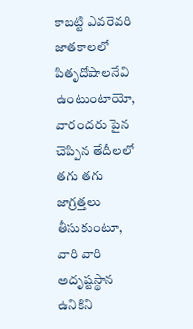కాబట్టి ఎవరెవరి జాతకాలలో పితృదోషాలనేవి ఉంటుంటాయో, వారందరు పైన చెప్పిన తేదీలలో తగు తగు జాగ్రత్తలు తీసుకుంటూ, వారి వారి అదృష్టస్థాన ఉనికిని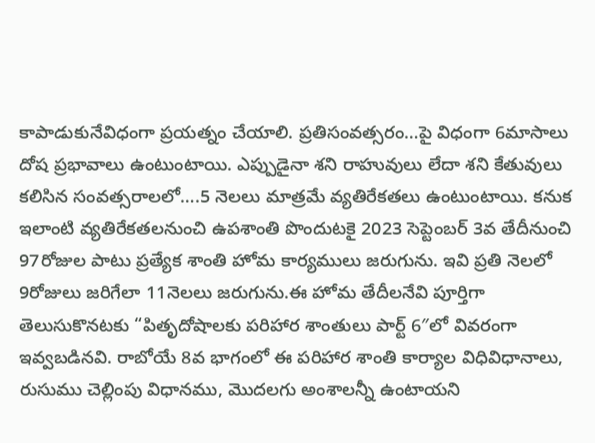కాపాడుకునేవిధంగా ప్రయత్నం చేయాలి. ప్రతిసంవత్సరం…పై విధంగా 6మాసాలు దోష ప్రభావాలు ఉంటుంటాయి. ఎప్పుడైనా శని రాహువులు లేదా శని కేతువులు కలిసిన సంవత్సరాలలో….5 నెలలు మాత్రమే వ్యతిరేకతలు ఉంటుంటాయి. కనుక ఇలాంటి వ్యతిరేకతలనుంచి ఉపశాంతి పొందుటకై 2023 సెప్టెంబర్ 3వ తేదీనుంచి 97రోజుల పాటు ప్రత్యేక శాంతి హోమ కార్యములు జరుగును. ఇవి ప్రతి నెలలో 9రోజులు జరిగేలా 11నెలలు జరుగును.ఈ హోమ తేదీలనేవి పూర్తిగా తెలుసుకొనటకు “పితృదోషాలకు పరిహార శాంతులు పార్ట్ 6″లో వివరంగా ఇవ్వబడినవి. రాబోయే 8వ భాగంలో ఈ పరిహార శాంతి కార్యాల విధివిధానాలు, రుసుము చెల్లింపు విధానము, మొదలగు అంశాలన్నీ ఉంటాయని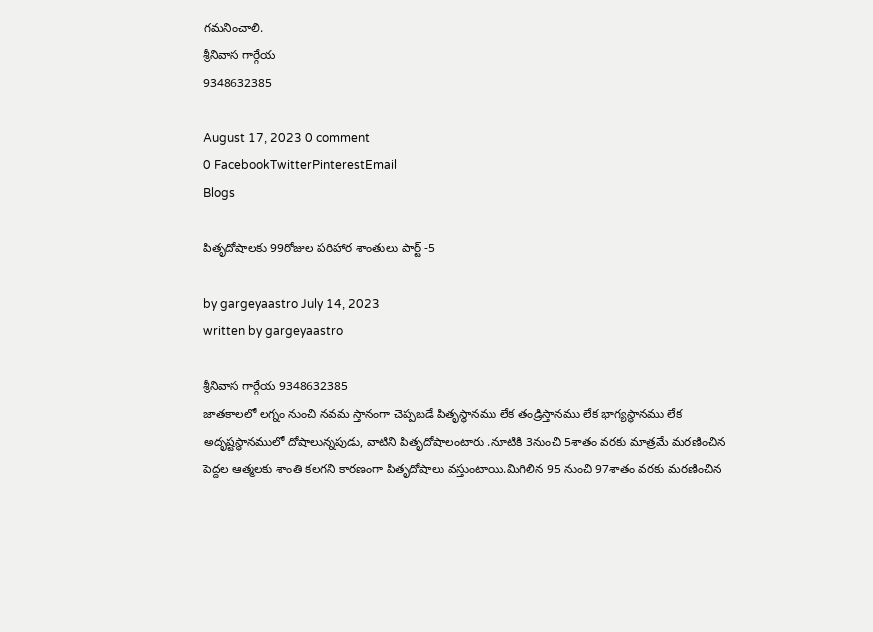గమనించాలి.
శ్రీనివాస గార్గేయ
9348632385

August 17, 2023 0 comment
0 FacebookTwitterPinterestEmail
Blogs

పితృదోషాలకు 99రోజుల పరిహార శాంతులు పార్ట్ -5

by gargeyaastro July 14, 2023
written by gargeyaastro

శ్రీనివాస గార్గేయ 9348632385
జాతకాలలో లగ్నం నుంచి నవమ స్తానంగా చెప్పబడే పితృస్థానము లేక తండ్రిస్తానము లేక భాగ్యస్థానము లేక అదృష్టస్థానములో దోషాలున్నపుడు, వాటిని పితృదోషాలంటారు .నూటికి 3నుంచి 5శాతం వరకు మాత్రమే మరణించిన పెద్దల ఆత్మలకు శాంతి కలగని కారణంగా పితృదోషాలు వస్తుంటాయి.మిగిలిన 95 నుంచి 97శాతం వరకు మరణించిన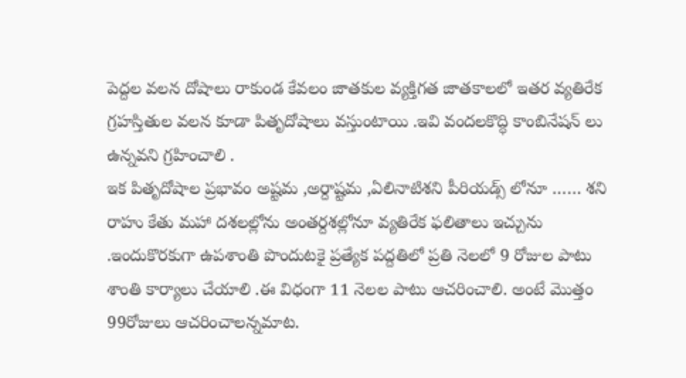పెద్దల వలన దోషాలు రాకుండ కేవలం జాతకుల వ్యక్తిగత జాతకాలలో ఇతర వ్యతిరేక గ్రహస్తితుల వలన కూడా పితృదోషాలు వస్తుంటాయి .ఇవి వందలకొద్ధి కాంబినేషన్ లు ఉన్నవని గ్రహించాలి .
ఇక పితృదోషాల ప్రభావం అష్టమ ,అర్దాష్టమ ,ఏలినాటిశని పీరియడ్స్ లోనూ …… శని రాహు కేతు మహా దశలల్లోను అంతర్దశల్లోనూ వ్యతిరేక ఫలితాలు ఇచ్చును .ఇందుకొరకుగా ఉపశాంతి పొందుటకై ప్రత్యేక పద్దతిలో ప్రతి నెలలో 9 రోజుల పాటు శాంతి కార్యాలు చేయాలి .ఈ విధంగా 11 నెలల పాటు ఆచరించాలి. అంటే మొత్తం 99రోజులు ఆచరించాలన్నమాట.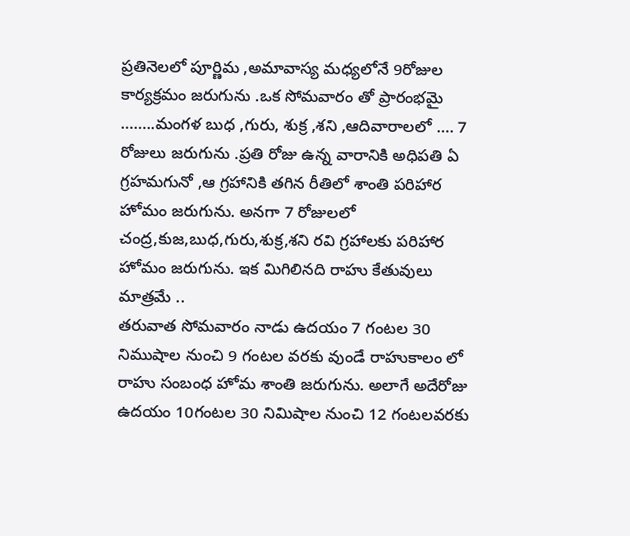ప్రతినెలలో పూర్ణిమ ,అమావాస్య మధ్యలోనే 9రోజుల కార్యక్రమం జరుగును .ఒక సోమవారం తో ప్రారంభమై ……..మంగళ బుధ ,గురు, శుక్ర ,శని ,ఆదివారాలలో …. 7 రోజులు జరుగును .ప్రతి రోజు ఉన్న వారానికి అధిపతి ఏ గ్రహమగునో ,ఆ గ్రహానికి తగిన రీతిలో శాంతి పరిహార హోమం జరుగును. అనగా 7 రోజులలో చంద్ర,కుజ,బుధ,గురు,శుక్ర,శని రవి గ్రహాలకు పరిహార హోమం జరుగును. ఇక మిగిలినది రాహు కేతువులు మాత్రమే ..
తరువాత సోమవారం నాడు ఉదయం 7 గంటల 30 నిముషాల నుంచి 9 గంటల వరకు వుండే రాహుకాలం లో రాహు సంబంధ హోమ శాంతి జరుగును. అలాగే అదేరోజు ఉదయం 10గంటల 30 నిమిషాల నుంచి 12 గంటలవరకు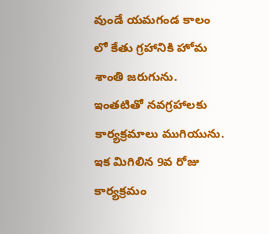వుండే యమగండ కాలం లో కేతు గ్రహానికి హోమ శాంతి జరుగును. ఇంతటితో నవగ్రహాలకు కార్యక్రమాలు ముగియును. ఇక మిగిలిన 9వ రోజు కార్యక్రమం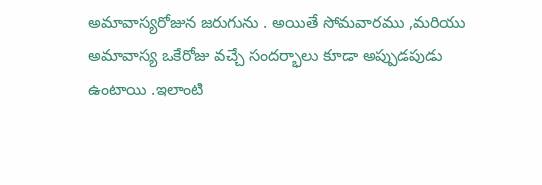అమావాస్యరోజున జరుగును . అయితే సోమవారము ,మరియు అమావాస్య ఒకేరోజు వచ్చే సందర్భాలు కూడా అప్పుడపుడు ఉంటాయి .ఇలాంటి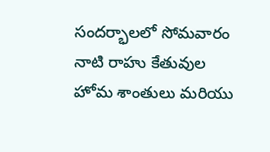సందర్భాలలో సోమవారం నాటి రాహు కేతువుల హోమ శాంతులు మరియు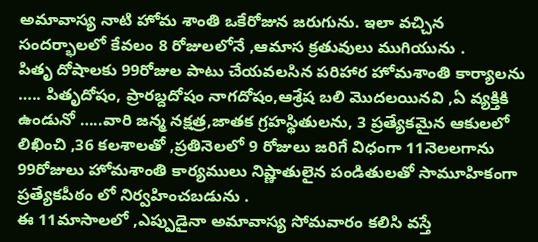అమావాస్య నాటి హోమ శాంతి ఒకేరోజున జరుగును. ఇలా వచ్చిన సందర్భాలలో కేవలం 8 రోజులలోనే ,ఆమాస క్రతువులు ముగియును .
పితృ దోషాలకు 99రోజుల పాటు చేయవలసిన పరిహార హోమశాంతి కార్యాలను ….. పితృదోషం, ప్రారబ్దదోషం నాగదోషం,ఆశ్రేష బలి మొదలయినవి ,ఏ వ్యక్తికి ఉండునో …..వారి జన్మ నక్షత్ర,జాతక గ్రహస్థితులను, 3 ప్రత్యేకమైన ఆకులలో లిఖించి ,36 కలశాలతో ,ప్రతినెలలో 9 రోజులు జరిగే విధంగా 11నెలలగాను 99రోజులు హోమశాంతి కార్యములు నిష్ణాతులైన పండితులతో సామూహికంగా ప్రత్యేకపీఠం లో నిర్వహించబడును .
ఈ 11మాసాలలో ,ఎప్పుడైనా అమావాస్య సోమవారం కలిసి వస్తే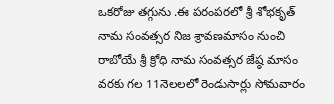ఒకరోజు తగ్గును .ఈ పరంపరలో శ్రీ శోభకృత్ నామ సంవత్సర నిజ శ్రావణమాసం నుంచి రాబోయే శ్రీ క్రోధి నామ సంవత్సర జేష్ఠ మాసం వరకు గల 11నెలలలో రెండుసార్లు సోమవారం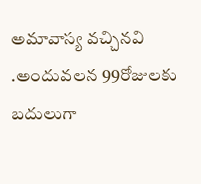అమావాస్య వచ్చినవి .అందువలన 99రోజులకు బదులుగా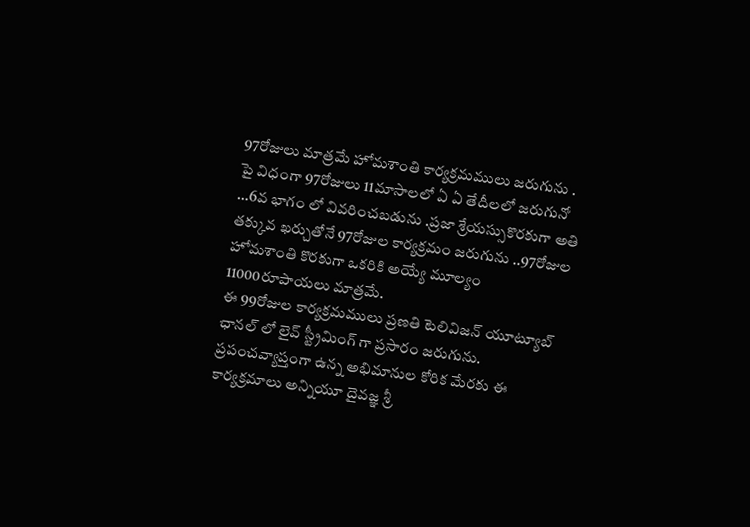97రోజులు మాత్రమే హోమశాంతి కార్యక్రమములు జరుగును . పై విధంగా 97రోజులు 11మాసాలలో ఏ ఏ తేదీలలో జరుగునో …6వ భాగం లో వివరించబడును .ప్రజా శ్రేయస్సుకొరకుగా అతి తక్కువ ఖర్చుతోనే 97రోజుల కార్యక్రమం జరుగును ..97రోజుల హోమశాంతి కొరకుగా ఒకరికి అయ్యే మూల్యం 11000రూపాయలు మాత్రమే.
ఈ 99రోజుల కార్యక్రమములు ప్రణతి టెలివిజన్ యూట్యూబ్ ఛానల్ లో లైవ్ స్ట్రీమింగ్ గా ప్రసారం జరుగును. ప్రపంచవ్యాప్తంగా ఉన్న అభిమానుల కోరిక మేరకు ఈ కార్యక్రమాలు అన్నియూ దైవజ్ఞ శ్రీ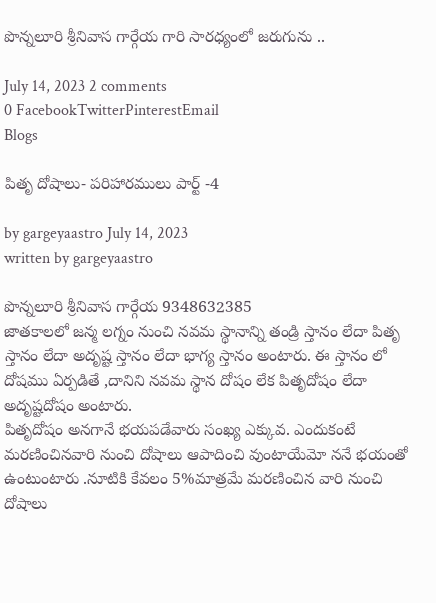పొన్నలూరి శ్రీనివాస గార్గేయ గారి సారధ్యంలో జరుగును ..

July 14, 2023 2 comments
0 FacebookTwitterPinterestEmail
Blogs

పితృ దోషాలు- పరిహారములు పార్ట్ -4

by gargeyaastro July 14, 2023
written by gargeyaastro

పొన్నలూరి శ్రీనివాస గార్గేయ 9348632385
జాతకాలలో జన్మ లగ్నం నుంచి నవమ స్థానాన్ని తండ్రి స్తానం లేదా పితృ స్తానం లేదా అదృష్ట స్తానం లేదా భాగ్య స్తానం అంటారు. ఈ స్తానం లో దోషము ఏర్పడితే ,దానిని నవమ స్థాన దోషం లేక పితృదోషం లేదా అదృష్టదోషం అంటారు.
పితృదోషం అనగానే భయపడేవారు సంఖ్య ఎక్కువ. ఎందుకంటే మరణించినవారి నుంచి దోషాలు ఆపాదించి వుంటాయేమో ననే భయంతో ఉంటుంటారు .నూటికి కేవలం 5%మాత్రమే మరణించిన వారి నుంచి దోషాలు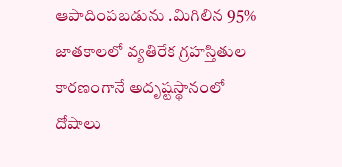ఆపాదింపబడును .మిగిలిన 95% జాతకాలలో వ్యతిరేక గ్రహస్తితుల కారణంగానే అదృష్టస్థానంలో దోషాలు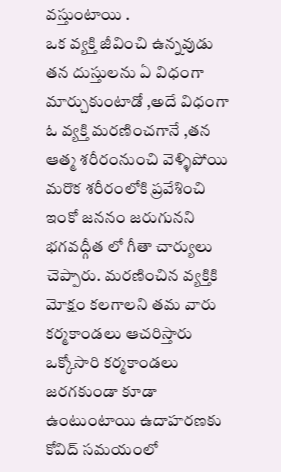వస్తుంటాయి .
ఒక వ్యక్తి జీవించి ఉన్నవుడు తన దుస్తులను ఏ విధంగా మార్చుకుంటాడో ,అదే విధంగా ఓ వ్యక్తి మరణించగానే ,తన ఆత్మ శరీరంనుంచి వెళ్ళిపోయి మరొక శరీరంలోకి ప్రవేశించి ఇంకో జననం జరుగునని భగవద్గీత లో గీతా చార్యులు చెప్పారు. మరణించిన వ్యక్తికి మోక్షం కలగాలని తమ వారు కర్మకాండలు ఆచరిస్తారు ఒక్కోసారి కర్మకాండలు జరగకుండా కూడా ఉంటుంటాయి ఉదాహరణకు కోవిద్ సమయంలో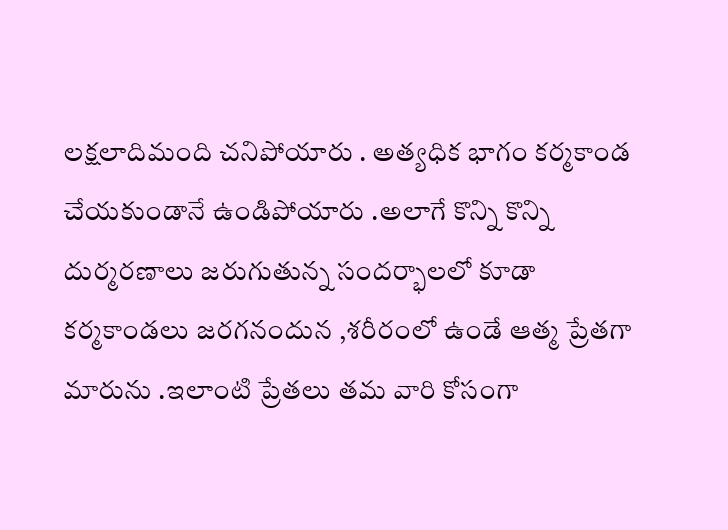లక్షలాదిమంది చనిపోయారు . అత్యధిక భాగం కర్మకాండ చేయకుండానే ఉండిపోయారు .అలాగే కొన్ని కొన్ని దుర్మరణాలు జరుగుతున్న సందర్భాలలో కూడా కర్మకాండలు జరగనందున ,శరీరంలో ఉండే ఆత్మ ప్రేతగా మారును .ఇలాంటి ప్రేతలు తమ వారి కోసంగా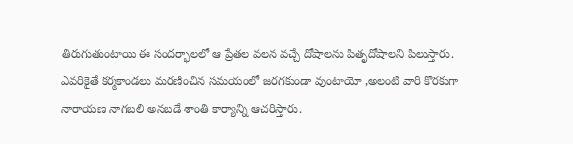తిరుగుతుంటాయి ఈ సందర్భాలలో ఆ ప్రేతల వలన వచ్చే దోషాలను పితృదోషాలని పిలుస్తారు.
ఎవరికైతే కర్మకాండలు మరణించిన సమయంలో జరగకుండా వుంటాయో ,అలంటి వారి కొరకుగా నారాయణ నాగబలి అనబడే శాంతి కార్యాన్ని ఆచరిస్తారు.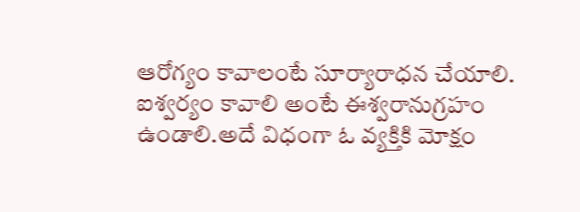ఆరోగ్యం కావాలంటే సూర్యారాధన చేయాలి. ఐశ్వర్యం కావాలి అంటే ఈశ్వరానుగ్రహం ఉండాలి.అదే విధంగా ఓ వ్యక్తికి మోక్షం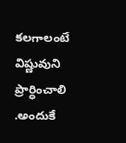కలగాలంటే విష్ణువుని ప్రార్ధించాలి .అందుకే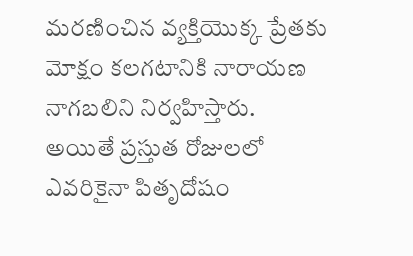మరణించిన వ్యక్తియొక్క ప్రేతకు మోక్షం కలగటానికి నారాయణ నాగబలిని నిర్వహిస్తారు.
అయితే ప్రస్తుత రోజులలో ఎవరికైనా పితృదోషం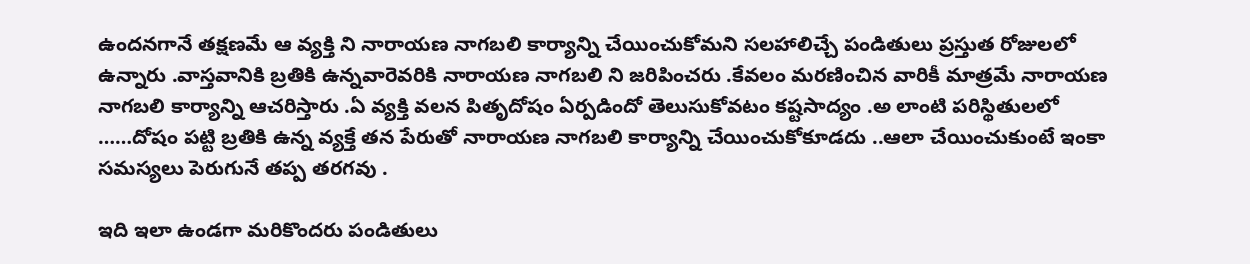ఉందనగానే తక్షణమే ఆ వ్యక్తి ని నారాయణ నాగబలి కార్యాన్ని చేయించుకోమని సలహాలిచ్చే పండితులు ప్రస్తుత రోజులలో ఉన్నారు .వాస్తవానికి బ్రతికి ఉన్నవారెవరికి నారాయణ నాగబలి ని జరిపించరు .కేవలం మరణించిన వారికీ మాత్రమే నారాయణ నాగబలి కార్యాన్ని ఆచరిస్తారు .ఏ వ్యక్తి వలన పితృదోషం ఏర్పడిందో తెలుసుకోవటం కష్టసాద్యం .అ లాంటి పరిస్థితులలో ……దోషం పట్టి బ్రతికి ఉన్న వ్యక్తే తన పేరుతో నారాయణ నాగబలి కార్యాన్ని చేయించుకోకూడదు ..ఆలా చేయించుకుంటే ఇంకా సమస్యలు పెరుగునే తప్ప తరగవు .

ఇది ఇలా ఉండగా మరికొందరు పండితులు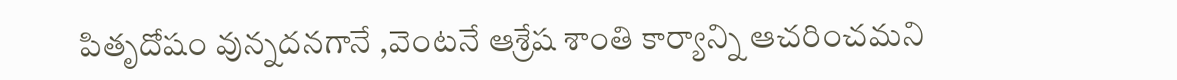పితృదోషం వున్నదనగానే ,వెంటనే ఆశ్రేష శాంతి కార్యాన్ని ఆచరించమని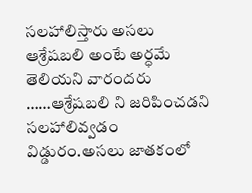సలహాలిస్తారు అసలు ఆశ్రేషబలి అంటే అర్ధమే తెలియని వారందరు ……ఆశ్రేషబలి ని జరిపించడని సలహాలివ్వడం విడ్డురం.అసలు జాతకంలో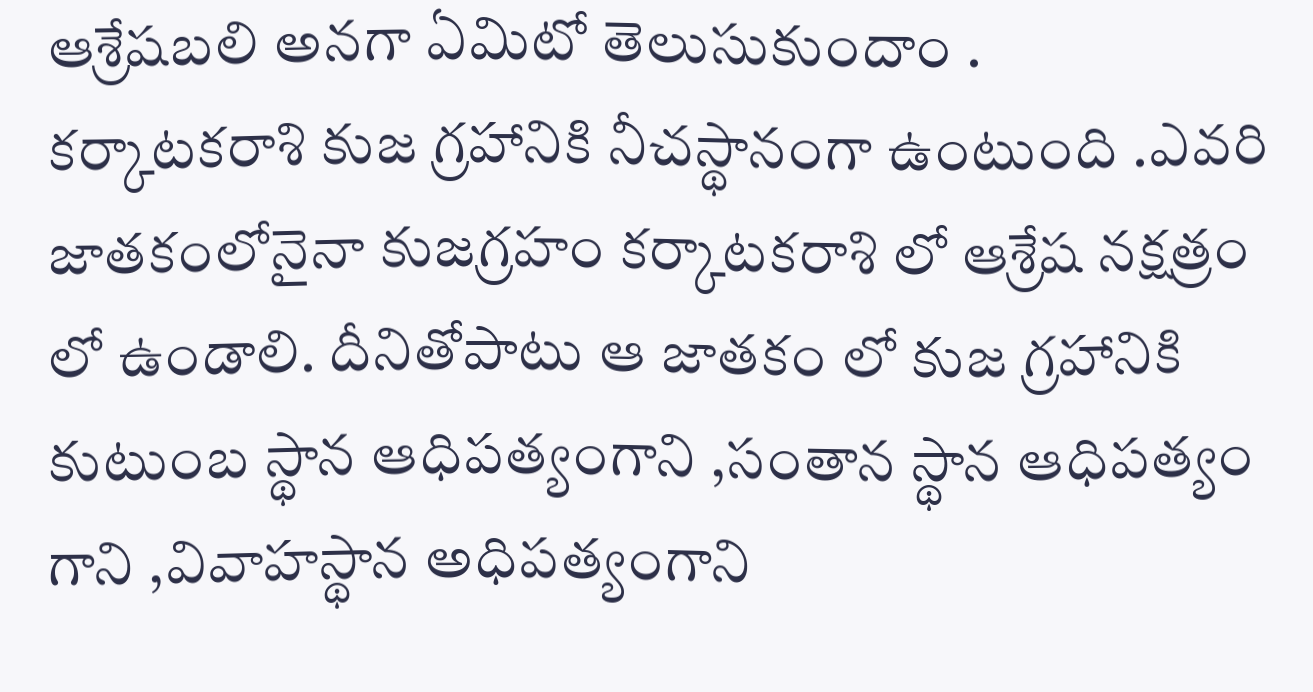ఆశ్రేషబలి అనగా ఏమిటో తెలుసుకుందాం .
కర్కాటకరాశి కుజ గ్రహానికి నీచస్థానంగా ఉంటుంది .ఎవరి జాతకంలోనైనా కుజగ్రహం కర్కాటకరాశి లో ఆశ్రేష నక్షత్రం లో ఉండాలి. దీనితోపాటు ఆ జాతకం లో కుజ గ్రహానికి కుటుంబ స్థాన ఆధిపత్యంగాని ,సంతాన స్థాన ఆధిపత్యం గాని ,వివాహస్థాన అధిపత్యంగాని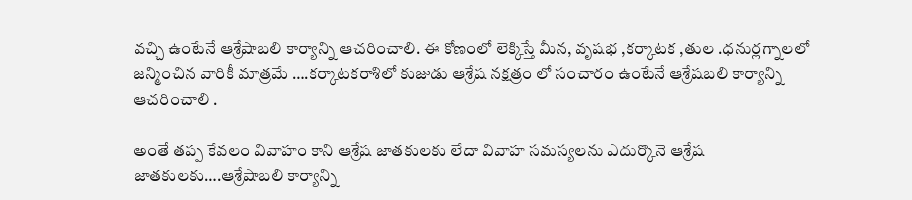వచ్చి ఉంటేనే ఆశ్రేషాబలి కార్యాన్ని ఆచరించాలి. ఈ కోణంలో లెక్కిస్తే మీన, వృషభ ,కర్కాటక ,తుల .ధనుర్లగ్నాలలో జన్మించిన వారికీ మాత్రమే ….కర్కాటకరాశిలో కుజుడు ఆశ్రేష నక్షత్రం లో సంచారం ఉంటేనే ఆశ్రేషబలి కార్యాన్ని ఆచరించాలి .

అంతే తప్ప కేవలం వివాహం కాని ఆశ్రేష జాతకులకు లేదా వివాహ సమస్యలను ఎదుర్కొనె ఆశ్రేష జాతకులకు….ఆశ్రేషాబలి కార్యాన్ని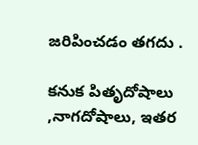జరిపించడం తగదు .

కనుక పితృదోషాలు ,నాగదోషాలు, ఇతర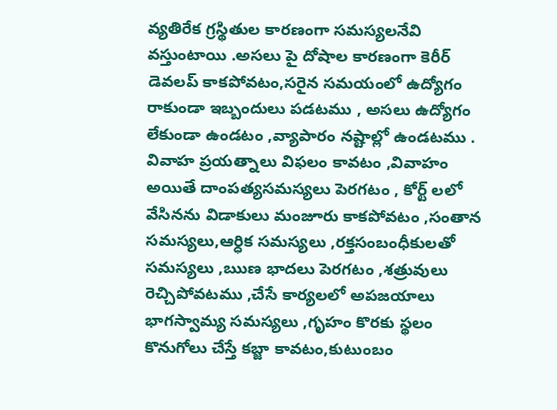వ్యతిరేక గ్రస్థితుల కారణంగా సమస్యలనేవి వస్తుంటాయి .అసలు పై దోషాల కారణంగా కెరీర్ డెవలప్ కాకపోవటం,సరైన సమయంలో ఉద్యోగం రాకుండా ఇబ్బందులు పడటము , అసలు ఉద్యోగం లేకుండా ఉండటం ,వ్యాపారం నష్టాల్లో ఉండటము . వివాహ ప్రయత్నాలు విఫలం కావటం ,వివాహం అయితే దాంపత్యసమస్యలు పెరగటం , కోర్ట్ లలో వేసినను విడాకులు మంజూరు కాకపోవటం ,సంతాన సమస్యలు,ఆర్ధిక సమస్యలు ,రక్తసంబంధీకులతో సమస్యలు ,ఋణ భాదలు పెరగటం ,శత్రువులు రెచ్చిపోవటము ,చేసే కార్యలలో అపజయాలు భాగస్వామ్య సమస్యలు ,గృహం కొరకు స్థలం కొనుగోలు చేస్తే కబ్జా కావటం,కుటుంబం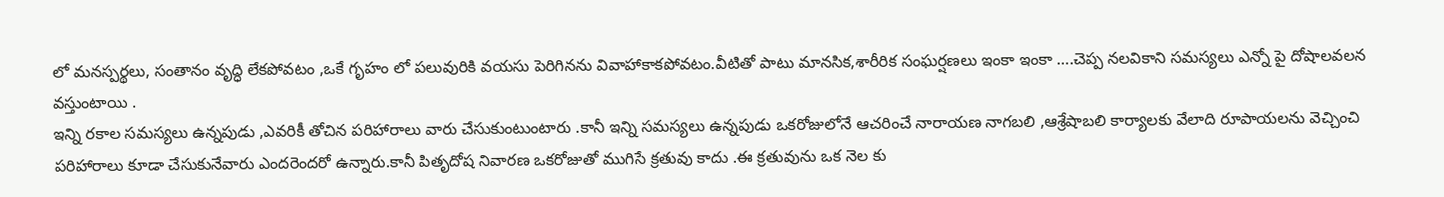లో మనస్పర్థలు, సంతానం వృద్ధి లేకపోవటం ,ఒకే గృహం లో పలువురికి వయసు పెరిగినను వివాహాకాకపోవటం.వీటితో పాటు మానసిక,శారీరిక సంఘర్షణలు ఇంకా ఇంకా ….చెప్ప నలవికాని సమస్యలు ఎన్నో పై దోషాలవలన వస్తుంటాయి .
ఇన్ని రకాల సమస్యలు ఉన్నపుడు ,ఎవరికీ తోచిన పరిహారాలు వారు చేసుకుంటుంటారు .కానీ ఇన్ని సమస్యలు ఉన్నపుడు ఒకరోజులోనే ఆచరించే నారాయణ నాగబలి ,ఆశ్రేషాబలి కార్యాలకు వేలాది రూపాయలను వెచ్చించి పరిహారాలు కూడా చేసుకునేవారు ఎందరెందరో ఉన్నారు.కానీ పితృదోష నివారణ ఒకరోజుతో ముగిసే క్రతువు కాదు .ఈ క్రతువును ఒక నెల కు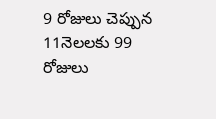9 రోజులు చెప్పున 11నెలలకు 99 రోజులు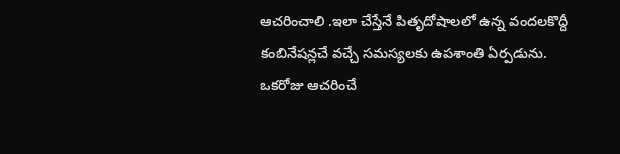ఆచరించాలి .ఇలా చేస్తేనే పితృదోషాలలో ఉన్న వందలకొద్దీ కంబినేషన్లచే వచ్చే సమస్యలకు ఉపశాంతి ఏర్పడును.
ఒకరోజు ఆచరించే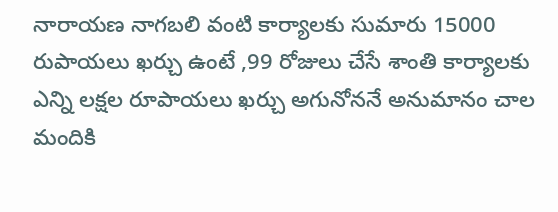నారాయణ నాగబలి వంటి కార్యాలకు సుమారు 15000 రుపాయలు ఖర్చు ఉంటే ,99 రోజులు చేసే శాంతి కార్యాలకు ఎన్ని లక్షల రూపాయలు ఖర్చు అగునోననే అనుమానం చాల మందికి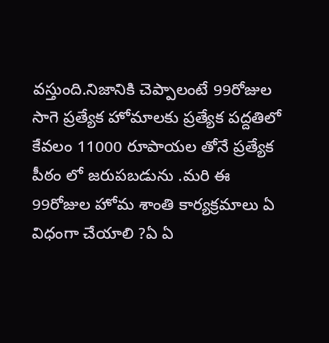వస్తుంది.నిజానికి చెప్పాలంటే 99రోజుల సాగె ప్రత్యేక హోమాలకు ప్రత్యేక పద్దతిలో కేవలం 11000 రూపాయల తోనే ప్రత్యేక పీఠం లో జరుపబడును .మరి ఈ 99రోజుల హోమ శాంతి కార్యక్రమాలు ఏ విధంగా చేయాలి ?ఏ ఏ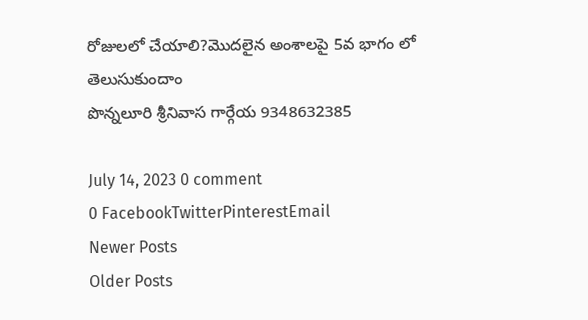రోజులలో చేయాలి?మొదలైన అంశాలపై 5వ భాగం లో తెలుసుకుందాం
పొన్నలూరి శ్రీనివాస గార్గేయ 9348632385

July 14, 2023 0 comment
0 FacebookTwitterPinterestEmail
Newer Posts
Older Posts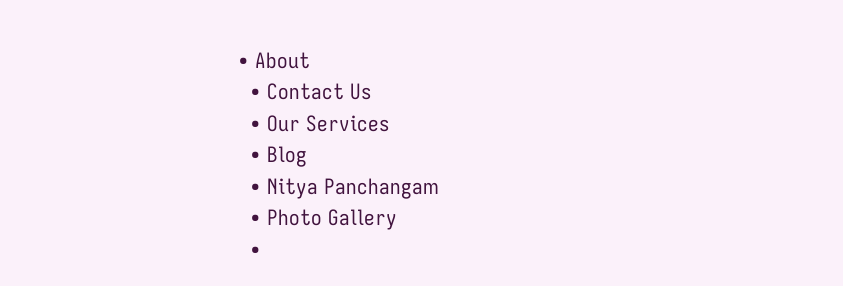• About
  • Contact Us
  • Our Services
  • Blog
  • Nitya Panchangam
  • Photo Gallery
  •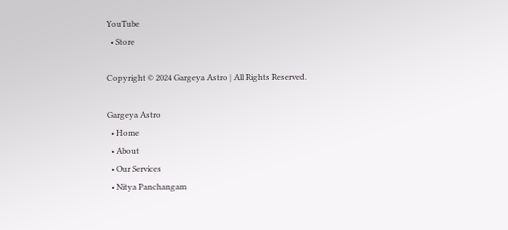YouTube
  • Store

Copyright © 2024 Gargeya Astro | All Rights Reserved.

Gargeya Astro
  • Home
  • About
  • Our Services
  • Nitya Panchangam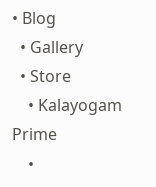• Blog
  • Gallery
  • Store
    • Kalayogam Prime
    •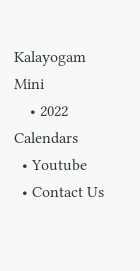Kalayogam Mini
    • 2022 Calendars
  • Youtube
  • Contact Us